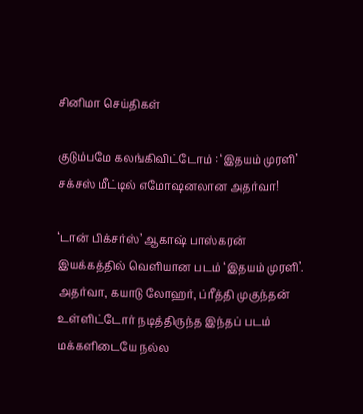சினிமா செய்திகள்

குடும்பமே கலங்கிவிட்டோம் : ‘இதயம் முரளி’ சக்சஸ் மீட்டில் எமோஷனலான அதர்வா!

‘டான் பிக்சர்ஸ்’ ஆகாஷ் பாஸ்கரன் இயக்கத்தில் வெளியான படம் ‘இதயம் முரளி’. அதர்வா, கயாடு லோஹர், ப்ரீத்தி முகுந்தன் உள்ளிட்டோர் நடித்திருந்த இந்தப் படம் மக்களிடையே நல்ல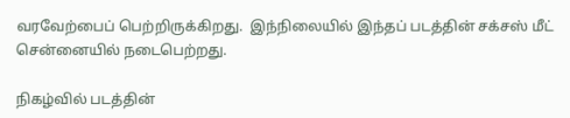வரவேற்பைப் பெற்றிருக்கிறது.  இந்நிலையில் இந்தப் படத்தின் சக்சஸ் மீட் சென்னையில் நடைபெற்றது.

நிகழ்வில் படத்தின்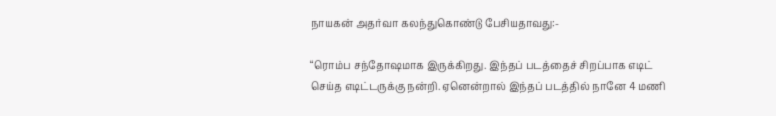நாயகன் அதர்வா கலந்துகொண்டு பேசியதாவது:-

“ரொம்ப சந்தோஷமாக இருக்கிறது. இந்தப் படத்தைச் சிறப்பாக எடிட் செய்த எடிட்டருக்கு நன்றி. ஏனென்றால் இந்தப் படத்தில் நானே 4 மணி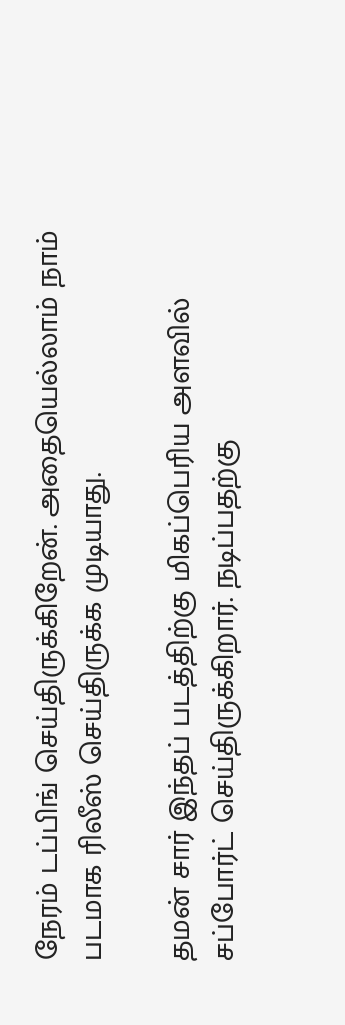நேரம் டப்பிங் செய்திருக்கிறேன். அதையெல்லாம் நாம் படமாக ரிலீஸ் செய்திருக்க முடியாது.

தமன் சார் இந்தப் படத்திற்கு மிகப்பெரிய அளவில் சப்போர்ட் செய்திருக்கிறார். நடிப்பதற்கு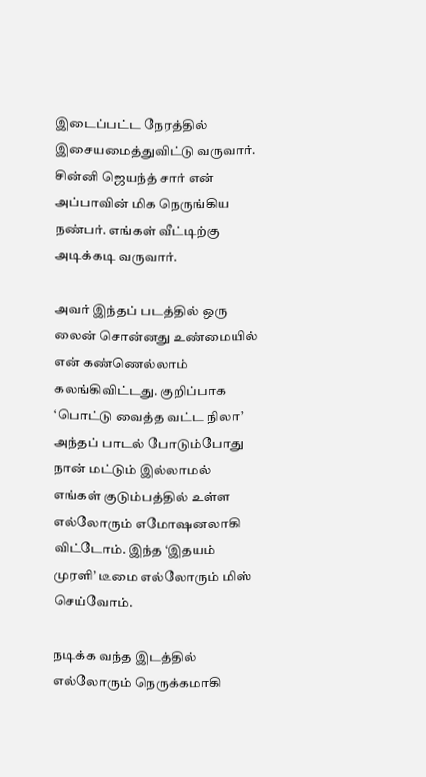இடைப்பட்ட நேரத்தில் இசையமைத்துவிட்டு வருவார். சின்னி ஜெயந்த் சார் என் அப்பாவின் மிக நெருங்கிய நண்பர். எங்கள் வீட்டிற்கு அடிக்கடி வருவார்.

அவர் இந்தப் படத்தில் ஒரு லைன் சொன்னது உண்மையில் என் கண்ணெல்லாம் கலங்கிவிட்டது. குறிப்பாக ‘பொட்டு வைத்த வட்ட நிலா’ அந்தப் பாடல் போடும்போது நான் மட்டும் இல்லாமல் எங்கள் குடும்பத்தில் உள்ள எல்லோரும் எமோஷனலாகி விட்டோம். இந்த ‘இதயம் முரளி’ டீமை எல்லோரும் மிஸ் செய்வோம்.

நடிக்க வந்த இடத்தில் எல்லோரும் நெருக்கமாகி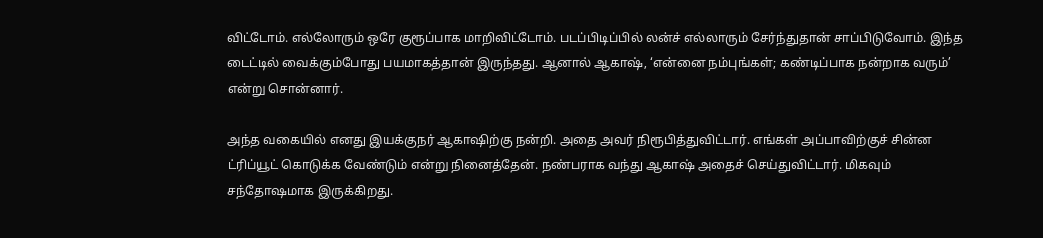விட்டோம். எல்லோரும் ஒரே குரூப்பாக மாறிவிட்டோம். படப்பிடிப்பில் லன்ச் எல்லாரும் சேர்ந்துதான் சாப்பிடுவோம். இந்த டைட்டில் வைக்கும்போது பயமாகத்தான் இருந்தது. ஆனால் ஆகாஷ், ‘என்னை நம்புங்கள்; கண்டிப்பாக நன்றாக வரும்’ என்று சொன்னார்.

அந்த வகையில் எனது இயக்குநர் ஆகாஷிற்கு நன்றி. அதை அவர் நிரூபித்துவிட்டார். எங்கள் அப்பாவிற்குச் சின்ன ட்ரிப்யூட் கொடுக்க வேண்டும் என்று நினைத்தேன். நண்பராக வந்து ஆகாஷ் அதைச் செய்துவிட்டார். மிகவும் சந்தோஷமாக இருக்கிறது.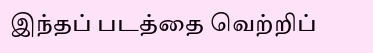இந்தப் படத்தை வெற்றிப்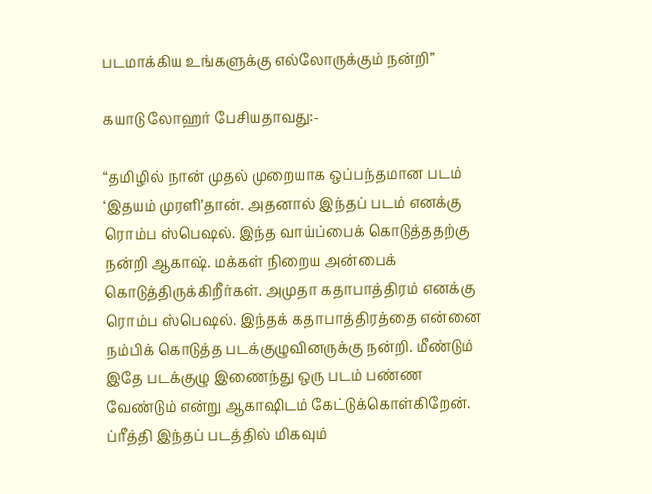படமாக்கிய உங்களுக்கு எல்லோருக்கும் நன்றி”

கயாடு லோஹர் பேசியதாவது:-

“தமிழில் நான் முதல் முறையாக ஒப்பந்தமான படம் ‘இதயம் முரளி’தான். அதனால் இந்தப் படம் எனக்கு ரொம்ப ஸ்பெஷல். இந்த வாய்ப்பைக் கொடுத்ததற்கு நன்றி ஆகாஷ். மக்கள் நிறைய அன்பைக் கொடுத்திருக்கிறீர்கள். அமுதா கதாபாத்திரம் எனக்கு ரொம்ப ஸ்பெஷல். இந்தக் கதாபாத்திரத்தை என்னை நம்பிக் கொடுத்த படக்குழுவினருக்கு நன்றி. மீண்டும் இதே படக்குழு இணைந்து ஒரு படம் பண்ண வேண்டும் என்று ஆகாஷிடம் கேட்டுக்கொள்கிறேன். ப்ரீத்தி இந்தப் படத்தில் மிகவும்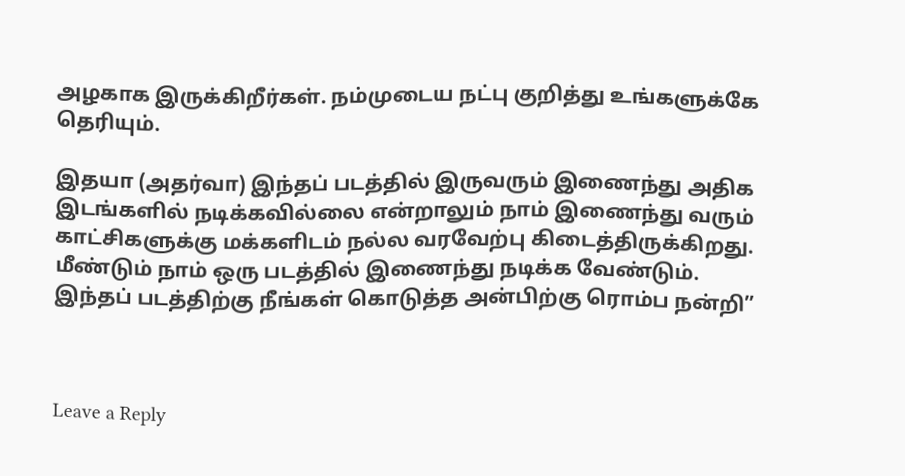அழகாக இருக்கிறீர்கள். நம்முடைய நட்பு குறித்து உங்களுக்கே தெரியும்.

இதயா (அதர்வா) இந்தப் படத்தில் இருவரும் இணைந்து அதிக இடங்களில் நடிக்கவில்லை என்றாலும் நாம் இணைந்து வரும் காட்சிகளுக்கு மக்களிடம் நல்ல வரவேற்பு கிடைத்திருக்கிறது. மீண்டும் நாம் ஒரு படத்தில் இணைந்து நடிக்க வேண்டும். இந்தப் படத்திற்கு நீங்கள் கொடுத்த அன்பிற்கு ரொம்ப நன்றி”



Leave a Reply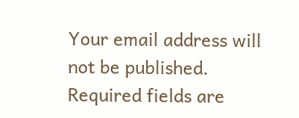Your email address will not be published. Required fields are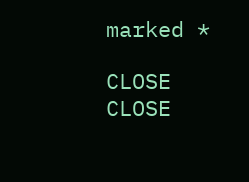marked *

CLOSE
CLOSE